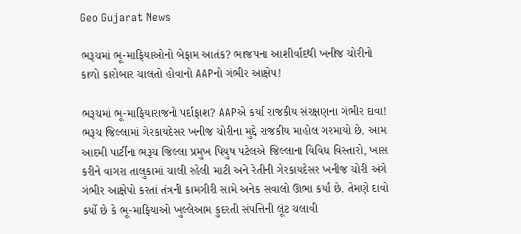Geo Gujarat News

ભરૂચમાં ભૂ-માફિયાઓનો બેફામ આતંક? ભાજપના આશીર્વાદથી ખનીજ ચોરીનો કાળો કારોબાર ચાલતો હોવાનો AAPનો ગંભીર આક્ષેપ!

ભરૂચમાં ભૂ-માફિયારાજનો પર્દાફાશ? AAPએ કર્યા રાજકીય સંરક્ષણના ગંભીર દાવા! ભરૂચ જિલ્લામાં ગેરકાયદેસર ખનીજ ચોરીના મુદ્દે રાજકીય માહોલ ગરમાયો છે. આમ આદમી પાર્ટીના ભરૂચ જિલ્લા પ્રમુખ પિયુષ પટેલએ જિલ્લાના વિવિધ વિસ્તારો, ખાસ કરીને વાગરા તાલુકામાં ચાલી રહેલી માટી અને રેતીની ગેરકાયદેસર ખનીજ ચોરી અંગે ગંભીર આક્ષેપો કરતાં તંત્રની કામગીરી સામે અનેક સવાલો ઊભા કર્યા છે. તેમણે દાવો કર્યો છે કે ભૂ-માફિયાઓ ખુલ્લેઆમ કુદરતી સંપત્તિની લૂંટ ચલાવી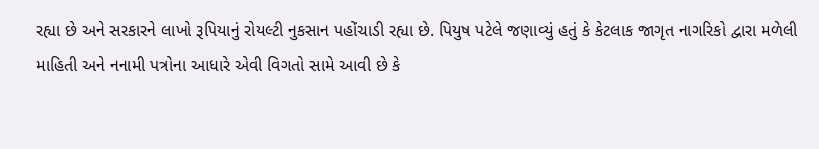રહ્યા છે અને સરકારને લાખો રૂપિયાનું રોયલ્ટી નુકસાન પહોંચાડી રહ્યા છે. પિયુષ પટેલે જણાવ્યું હતું કે કેટલાક જાગૃત નાગરિકો દ્વારા મળેલી માહિતી અને નનામી પત્રોના આધારે એવી વિગતો સામે આવી છે કે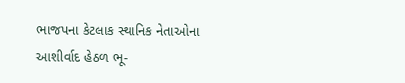ભાજપના કેટલાક સ્થાનિક નેતાઓના આશીર્વાદ હેઠળ ભૂ-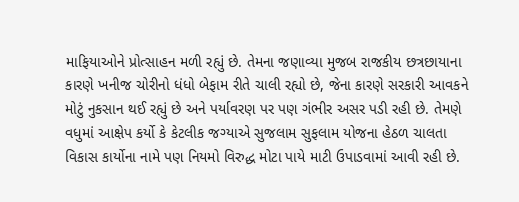માફિયાઓને પ્રોત્સાહન મળી રહ્યું છે. તેમના જણાવ્યા મુજબ રાજકીય છત્રછાયાના કારણે ખનીજ ચોરીનો ધંધો બેફામ રીતે ચાલી રહ્યો છે, જેના કારણે સરકારી આવકને મોટું નુકસાન થઈ રહ્યું છે અને પર્યાવરણ પર પણ ગંભીર અસર પડી રહી છે. તેમણે વધુમાં આક્ષેપ કર્યો કે કેટલીક જગ્યાએ સુજલામ સુફલામ યોજના હેઠળ ચાલતા વિકાસ કાર્યોના નામે પણ નિયમો વિરુદ્ધ મોટા પાયે માટી ઉપાડવામાં આવી રહી છે.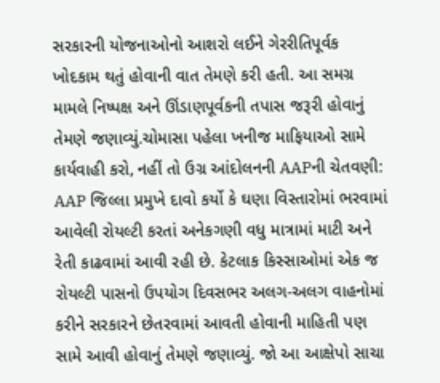સરકારની યોજનાઓનો આશરો લઈને ગેરરીતિપૂર્વક ખોદકામ થતું હોવાની વાત તેમણે કરી હતી. આ સમગ્ર મામલે નિષ્પક્ષ અને ઊંડાણપૂર્વકની તપાસ જરૂરી હોવાનું તેમણે જણાવ્યું.ચોમાસા પહેલા ખનીજ માફિયાઓ સામે કાર્યવાહી કરો, નહીં તો ઉગ્ર આંદોલનની AAPની ચેતવણી: AAP જિલ્લા પ્રમુખે દાવો કર્યો કે ઘણા વિસ્તારોમાં ભરવામાં આવેલી રોયલ્ટી કરતાં અનેકગણી વધુ માત્રામાં માટી અને રેતી કાઢવામાં આવી રહી છે. કેટલાક કિસ્સાઓમાં એક જ રોયલ્ટી પાસનો ઉપયોગ દિવસભર અલગ-અલગ વાહનોમાં કરીને સરકારને છેતરવામાં આવતી હોવાની માહિતી પણ સામે આવી હોવાનું તેમણે જણાવ્યું. જો આ આક્ષેપો સાચા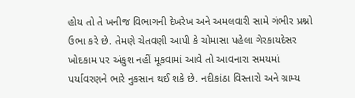હોય તો તે ખનીજ વિભાગની દેખરેખ અને અમલવારી સામે ગંભીર પ્રશ્નો ઉભા કરે છે. તેમણે ચેતવણી આપી કે ચોમાસા પહેલા ગેરકાયદેસર ખોદકામ પર અંકુશ નહીં મૂકવામાં આવે તો આવનારા સમયમાં પર્યાવરણને ભારે નુકસાન થઈ શકે છે. નદીકાંઠા વિસ્તારો અને ગ્રામ્ય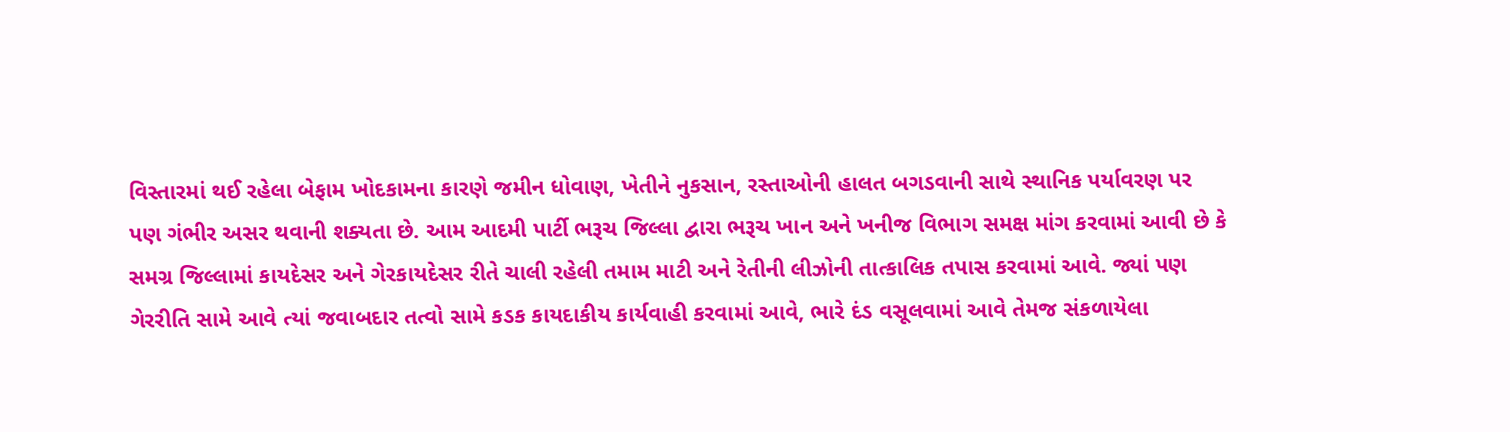વિસ્તારમાં થઈ રહેલા બેફામ ખોદકામના કારણે જમીન ધોવાણ, ખેતીને નુકસાન, રસ્તાઓની હાલત બગડવાની સાથે સ્થાનિક પર્યાવરણ પર પણ ગંભીર અસર થવાની શક્યતા છે. આમ આદમી પાર્ટી ભરૂચ જિલ્લા દ્વારા ભરૂચ ખાન અને ખનીજ વિભાગ સમક્ષ માંગ કરવામાં આવી છે કે સમગ્ર જિલ્લામાં કાયદેસર અને ગેરકાયદેસર રીતે ચાલી રહેલી તમામ માટી અને રેતીની લીઝોની તાત્કાલિક તપાસ કરવામાં આવે. જ્યાં પણ ગેરરીતિ સામે આવે ત્યાં જવાબદાર તત્વો સામે કડક કાયદાકીય કાર્યવાહી કરવામાં આવે, ભારે દંડ વસૂલવામાં આવે તેમજ સંકળાયેલા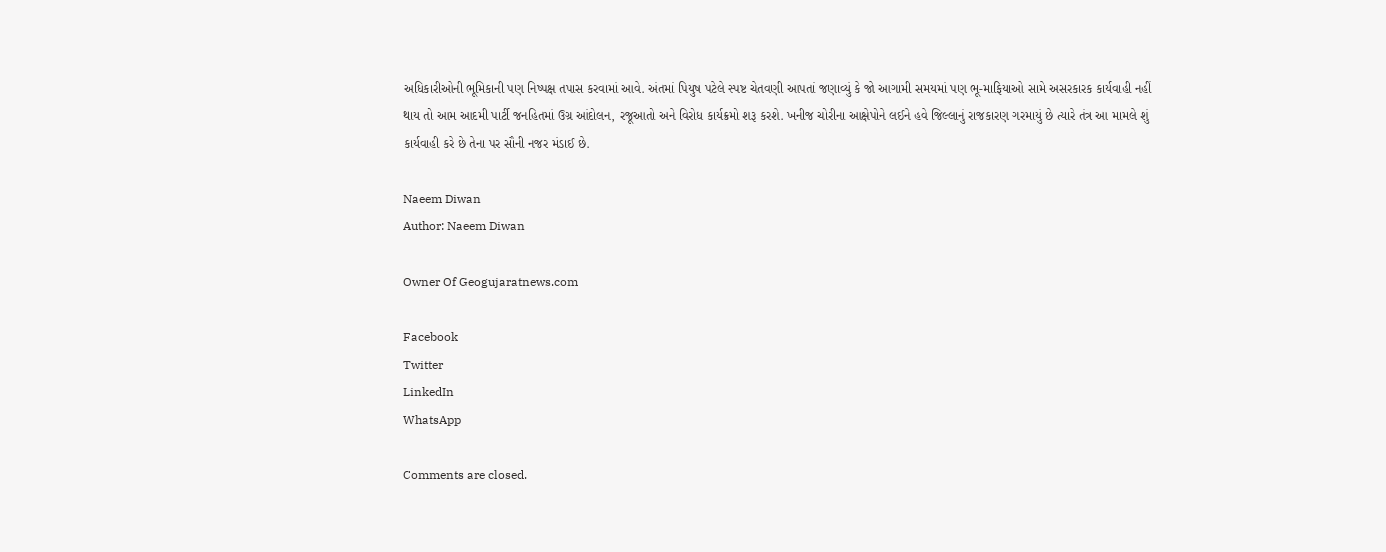અધિકારીઓની ભૂમિકાની પણ નિષ્પક્ષ તપાસ કરવામાં આવે. અંતમાં પિયુષ પટેલે સ્પષ્ટ ચેતવણી આપતાં જણાવ્યું કે જો આગામી સમયમાં પણ ભૂ-માફિયાઓ સામે અસરકારક કાર્યવાહી નહીં થાય તો આમ આદમી પાર્ટી જનહિતમાં ઉગ્ર આંદોલન, રજૂઆતો અને વિરોધ કાર્યક્રમો શરૂ કરશે. ખનીજ ચોરીના આક્ષેપોને લઈને હવે જિલ્લાનું રાજકારણ ગરમાયું છે ત્યારે તંત્ર આ મામલે શું કાર્યવાહી કરે છે તેના પર સૌની નજર મંડાઈ છે.

Naeem Diwan
Author: Naeem Diwan

Owner Of Geogujaratnews.com

Facebook
Twitter
LinkedIn
WhatsApp

Comments are closed.